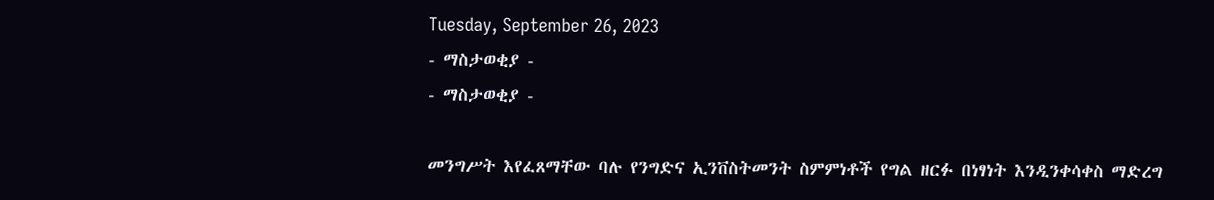Tuesday, September 26, 2023
- ማስታወቂያ -
- ማስታወቂያ -

መንግሥት እየፈጸማቸው ባሉ የንግድና ኢንቨስትመንት ስምምነቶች የግል ዘርፉ በነፃነት እንዲንቀሳቀስ ማድረግ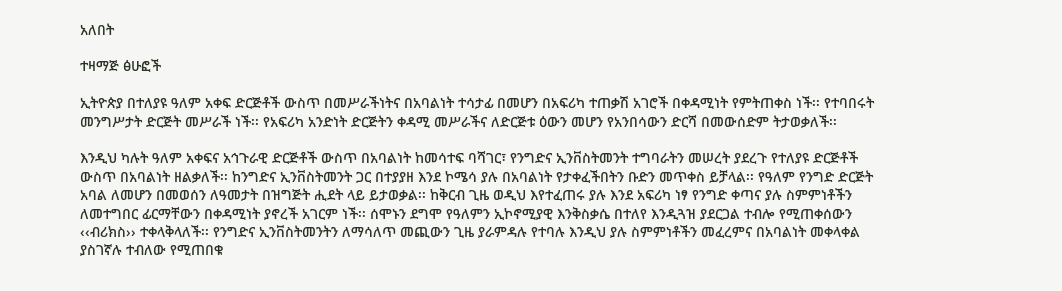አለበት

ተዛማጅ ፅሁፎች

ኢትዮጵያ በተለያዩ ዓለም አቀፍ ድርጅቶች ውስጥ በመሥራችነትና በአባልነት ተሳታፊ በመሆን በአፍሪካ ተጠቃሽ አገሮች በቀዳሚነት የምትጠቀስ ነች፡፡ የተባበሩት መንግሥታት ድርጅት መሥራች ነች፡፡ የአፍሪካ አንድነት ድርጅትን ቀዳሚ መሥራችና ለድርጅቱ ዕውን መሆን የአንበሳውን ድርሻ በመውሰድም ትታወቃለች፡፡

እንዲህ ካሉት ዓለም አቀፍና አኅጉራዊ ድርጅቶች ውስጥ በአባልነት ከመሳተፍ ባሻገር፣ የንግድና ኢንቨስትመንት ተግባራትን መሠረት ያደረጉ የተለያዩ ድርጅቶች ውስጥ በአባልነት ዘልቃለች፡፡ ከንግድና ኢንቨስትመንት ጋር በተያያዘ እንደ ኮሜሳ ያሉ በአባልነት የታቀፈችበትን ቡድን መጥቀስ ይቻላል፡፡ የዓለም የንግድ ድርጅት አባል ለመሆን በመወሰን ለዓመታት በዝግጅት ሒደት ላይ ይታወቃል፡፡ ከቅርብ ጊዜ ወዲህ እየተፈጠሩ ያሉ እንደ አፍሪካ ነፃ የንግድ ቀጣና ያሉ ስምምነቶችን ለመተግበር ፊርማቸውን በቀዳሚነት ያኖረች አገርም ነች፡፡ ሰሞኑን ደግሞ የዓለምን ኢኮኖሚያዊ እንቅስቃሴ በተለየ እንዲጓዝ ያደርጋል ተብሎ የሚጠቀሰውን ‹‹ብሪክስ›› ተቀላቅላለች፡፡ የንግድና ኢንቨስትመንትን ለማሳለጥ መጪውን ጊዜ ያራምዳሉ የተባሉ እንዲህ ያሉ ስምምነቶችን መፈረምና በአባልነት መቀላቀል ያስገኛሉ ተብለው የሚጠበቁ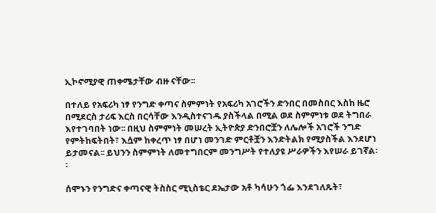ኢኮኖሚያዊ ጠቀሜታቸው ብዙ ናቸው፡፡

በተለይ የአፍሪካ ነፃ የንግድ ቀጣና ስምምነት የአፍሪካ አገሮችን ድንበር በመስበር እስከ ዜሮ በሚደርስ ታሪፍ እርስ በርሳቸው እንዲስተናገዱ ያስችላል በሚል ወደ ስምምነቱ ወደ ትግበራ እየተገባበት ነው፡፡ በዚህ ስምምነት መሠረት ኢትዮጵያ ድንበሮቿን ለሌሎች አገሮች ንግድ የምትከፍትበት፣ እሷም ከቀረጥ ነፃ በሆነ መንገድ ምርቶቿን እንድትልክ የሚያስችል እንደሆነ ይታመናል፡፡ ይህንን ስምምነት ለመተግበርም መንግሥት የተለያዩ ሥራዎችን እየሠራ ይገኛል፡፡

ሰሞኑን የንግድና ቀጣናዊ ትስስር ሚኒስቴር ደኤታው አቶ ካሳሁን ጎፌ እንደገለጹት፣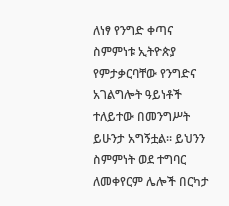ለነፃ የንግድ ቀጣና ስምምነቱ ኢትዮጵያ የምታቃርባቸው የንግድና አገልግሎት ዓይነቶች ተለይተው በመንግሥት ይሁንታ አግኝቷል፡፡ ይህንን ስምምነት ወደ ተግባር ለመቀየርም ሌሎች በርካታ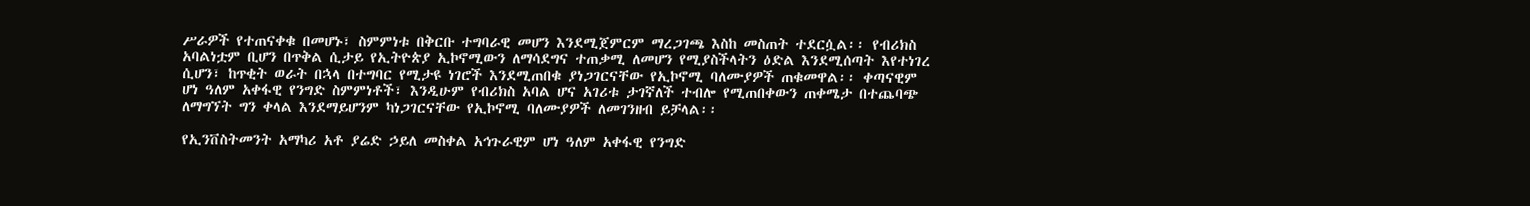ሥራዎች የተጠናቀቁ በመሆኑ፣ ስምምነቱ በቅርቡ ተግባራዊ መሆን እንደሚጀምርም ማረጋገጫ እስከ መስጠት ተደርሷል፡፡ የብሪክስ አባልነቷም ቢሆን በጥቅል ሲታይ የኢትዮጵያ ኢኮኖሚውን ለማሳደግና ተጠቃሚ ለመሆን የሚያስችላትን ዕድል እንደሚሰጣት እየተነገረ ሲሆን፣ ከጥቂት ወራት በኋላ በተግባር የሚታዩ ነገሮች እንደሚጠበቁ ያነጋገርናቸው የኢኮኖሚ ባለሙያዎች ጠቁመዋል፡፡ ቀጣናዊም ሆነ ዓለም አቀፋዊ የንግድ ስምምነቶች፣ እንዲሁም የብሪክስ አባል ሆና አገሪቱ ታገኛለች ተብሎ የሚጠበቀውን ጠቀሜታ በተጨባጭ ለማግኘት ግን ቀላል እንደማይሆንም ካነጋገርናቸው የኢኮኖሚ ባለሙያዎች ለመገንዘብ ይቻላል፡፡

የኢንቨስትመንት አማካሪ አቶ ያሬድ ኃይለ መስቀል አኅጉራዊም ሆነ ዓለም አቀፋዊ የንግድ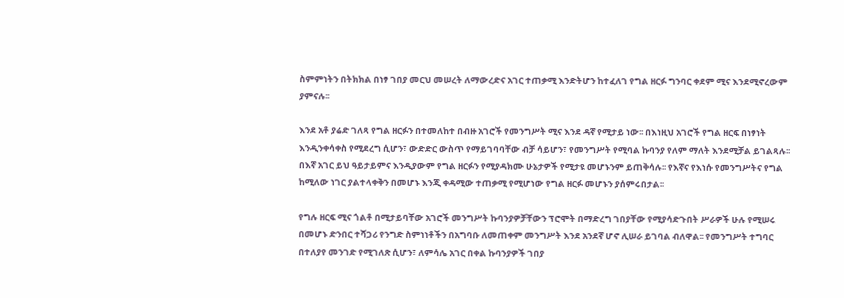ስምምነትን በትክክል በነፃ ገበያ መርህ መሠረት ለማውረድና አገር ተጠቃሚ እንድትሆን ከተፈለገ የግል ዘርፉ ግንባር ቀደም ሚና እንደሚኖረውም ያምናሉ፡፡

እንደ አቶ ያሬድ ገለጻ የግል ዘርፉን በተመለከተ በብዙ አገሮች የመንግሥት ሚና እንደ ዳኛ የሚታይ ነው፡፡ በእነዚህ አገሮች የግል ዘርፍ በነፃነት እንዲንቀሳቀስ የሚደረግ ሲሆን፣ ውድድር ውስጥ የማይገባባቸው ብቻ ሳይሆን፣ የመንግሥት የሚባል ኩባንያ የለም ማለት እንደሚቻል ይገልጻሉ፡፡ በእኛ አገር ይህ ዓይታይምና እንዲያውም የግል ዘርፉን የሚያዳክሙ ሁኔታዎች የሚታዩ መሆኑንም ይጠቅሳሉ፡፡ የእኛና የእነሱ የመንግሥትና የግል ከሚለው ነገር ያልተላቀቅን በመሆኑ እንጂ ቀዳሚው ተጠቃሚ የሚሆነው የግል ዘርፉ መሆኑን ያሰምሩበታል፡፡

የግሉ ዘርፍ ሚና ጎልቶ በሚታይባቸው አገሮች መንግሥት ኩባንያዎቻቸውን ፕሮሞት በማድረግ ገበያቸው የሚያሳድጉበት ሥራዎች ሁሉ የሚሠሩ በመሆኑ ድንበር ተሻጋሪ የንግድ ስምነነቶችን በአግባቡ ለመጠቀም መንግሥት እንደ አንደኛ ሆኖ ሊሠራ ይገባል ብለዋል፡፡ የመንግሥት ተግባር በተለያየ መንገድ የሚገለጽ ሲሆን፣ ለምሳሌ አገር በቀል ኩባንያዎች ገበያ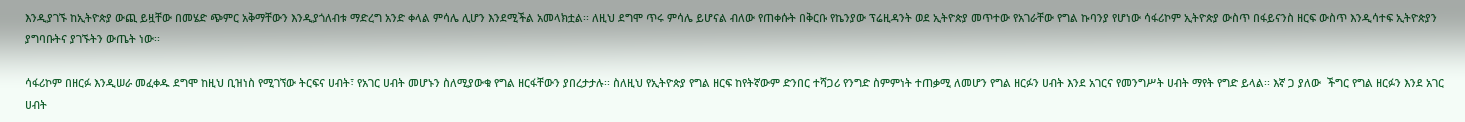እንዲያገኙ ከኢትዮጵያ ውጪ ይዟቸው በመሄድ ጭምር አቅማቸውን እንዲያጎለብቱ ማድረግ አንድ ቀላል ምሳሌ ሊሆን እንደሚችል አመላክቷል፡፡ ለዚህ ደግሞ ጥሩ ምሳሌ ይሆናል ብለው የጠቀሱት በቅርቡ የኬንያው ፕሬዚዳንት ወደ ኢትዮጵያ መጥተው የአገራቸው የግል ኩባንያ የሆነው ሳፋሪኮም ኢትዮጵያ ውስጥ በፋይናንስ ዘርፍ ውስጥ እንዲሳተፍ ኢትዮጵያን ያግባቡትና ያገኙትን ውጤት ነው፡፡

ሳፋሪኮም በዘርፉ እንዲሠራ መፈቀዱ ደግሞ ከዚህ ቢዝነስ የሚገኘው ትርፍና ሀብት፣ የአገር ሀብት መሆኑን ስለሚያውቁ የግል ዘርፋቸውን ያበረታታሉ፡፡ ስለዚህ የኢትዮጵያ የግል ዘርፍ ከየትኛውም ድንበር ተሻጋሪ የንግድ ስምምነት ተጠቃሚ ለመሆን የግል ዘርፉን ሀብት እንደ አገርና የመንግሥት ሀብት ማየት የግድ ይላል፡፡ እኛ ጋ ያለው  ችግር የግል ዘርፉን እንደ አገር ሀብት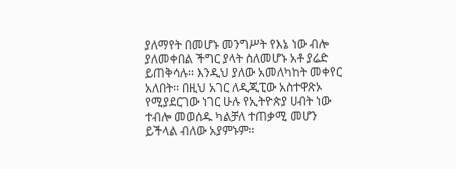ያለማየት በመሆኑ መንግሥት የእኔ ነው ብሎ ያለመቀበል ችግር ያላት ስለመሆኑ አቶ ያሬድ ይጠቅሳሉ፡፡ እንዲህ ያለው አመለካከት መቀየር አለበት፡፡ በዚህ አገር ለዲጂፒው አስተዋጽኦ የሚያደርገው ነገር ሁሉ የኢትዮጵያ ሀብት ነው ተብሎ መወሰዱ ካልቻለ ተጠቃሚ መሆን ይችላል ብለው አያምኑም፡፡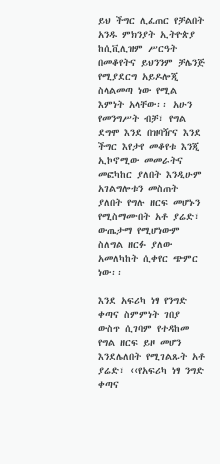ይህ ችግር ሊፈጠር የቻልበት አንዱ ምክንያት ኢትዮጵያ ከሲቪሊዝም ሥርዓት በመቆየትና ይህንንም ቻሌንጅ የሚያደርግ አይዶሎጂ ስላልመጣ ነው የሚል እምነት አላቸው፡፡ አሁን የመንግሥት ብቻ፣ የግል ደግሞ እንደ በዝባዥና እንደ ችግር እየታየ መቆየቱ እንጂ ኢኮኖሚው መመራትና መፎካከር ያለበት እንዲሁም አገልግሎቱን መስጠት ያለበት የግሉ ዘርፍ መሆኑን የሚስማሙበት አቶ ያሬድ፣ ውጤታማ የሚሆነውም ስለግል ዘርፉ ያለው አመለካከት ሲቀየር ጭምር ነው፡፡

እንደ አፍሪካ ነፃ የንግድ ቀጣና ስምምነት ገበያ ውስጥ ሲገባም የተዳከመ የግል ዘርፍ ይዞ መሆን እንደሌለበት የሚገልጹት አቶ ያሬድ፣ ‹‹የአፍሪካ ነፃ ንግድ ቀጣና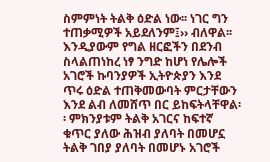ስምምነት ትልቅ ዕድል ነው፡፡ ነገር ግን ተጠቃሚዎች አይደለንም፤›› ብለዋል፡፡ እንዲያውም የግል ዘርፎችን በደንብ ስላልጠነከረ ነፃ ንግድ ከሆነ የሌሎች አገሮች ኩባንያዎች ኢትዮጵያን እንደ ጥሩ ዕድል ተጠቅመውባት ምርታቸውን እንደ ልብ ለመሸጥ በር ይከፍትላቸዋል፡፡ ምክንያቱም ትልቅ አገርና ከፍተኛ ቁጥር ያለው ሕዝብ ያለባት በመሆኗ ትልቅ ገበያ ያለባት በመሆኑ አገሮች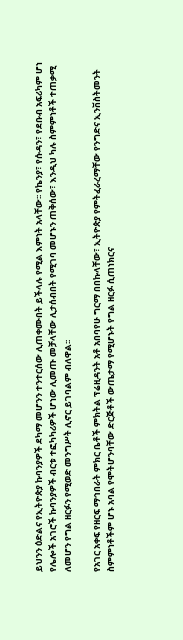ይህንን ዕድልና የኢትዮጵያ ኩባንያዎች ደካማ መሆንን ተንተርሰው ሊጠቀሙበት ይችላሉ የሚል እምነት አላቸው፡፡ የኬንያ፣ የሱዳን፣ የደቡብ አፍሪካም ሆነ የሌሎች አገሮች ኩባንያዎች ብርቱ ተፎካካሪዎች ሆነው ሊመጡ መቻላቸው ሊታሰብበት የሚገባ መሆኑን ጠቅሰው፣ እንዲህ ካሉ ስምምነቶች ተጠቃሚ ለመሆን የግል ዘርፉን የሚወድ መንግሥት ሊኖር ይገባልም ብለዋል፡፡

የአገር አቀፍ የዘርፍ ማኅበራት ምክር ቤቶች ምክትል ፕሬዚዳንት አቶ አበባየሁ ግርማ በበኩላቸው፣ ኢትዮጵያ የምትፈራረማቸው የንግድና ኢንቨስትመንት ስምምነቶችም ሆኑ አባል የሞትሆንባቸው ድርጅቶች ውጤታማ የሚሆኑት የግል ዘርፉ ሲጠነክርና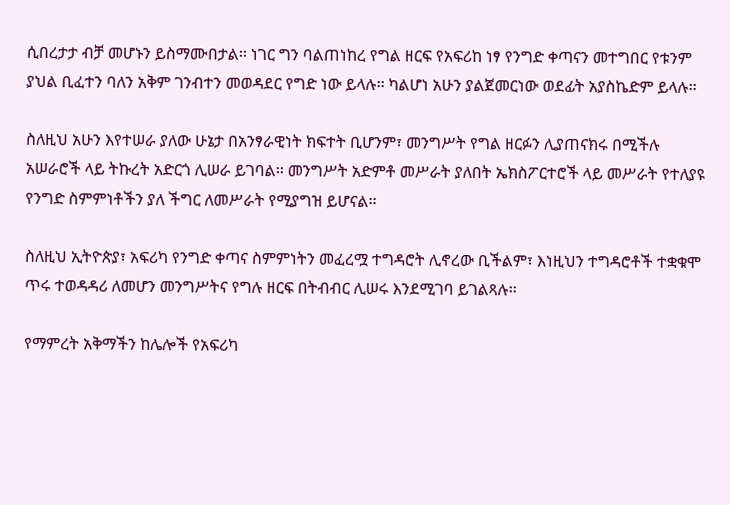ሲበረታታ ብቻ መሆኑን ይስማሙበታል፡፡ ነገር ግን ባልጠነከረ የግል ዘርፍ የአፍሪከ ነፃ የንግድ ቀጣናን መተግበር የቱንም ያህል ቢፈተን ባለን አቅም ገንብተን መወዳደር የግድ ነው ይላሉ፡፡ ካልሆነ አሁን ያልጀመርነው ወደፊት አያስኬድም ይላሉ፡፡

ስለዚህ አሁን እየተሠራ ያለው ሁኔታ በአንፃራዊነት ክፍተት ቢሆንም፣ መንግሥት የግል ዘርፉን ሊያጠናክሩ በሚችሉ አሠራሮች ላይ ትኩረት አድርጎ ሊሠራ ይገባል፡፡ መንግሥት አድምቶ መሥራት ያለበት ኤክስፖርተሮች ላይ መሥራት የተለያዩ የንግድ ስምምነቶችን ያለ ችግር ለመሥራት የሚያግዝ ይሆናል፡፡

ስለዚህ ኢትዮጵያ፣ አፍሪካ የንግድ ቀጣና ስምምነትን መፈረሟ ተግዳሮት ሊኖረው ቢችልም፣ እነዚህን ተግዳሮቶች ተቋቁሞ ጥሩ ተወዳዳሪ ለመሆን መንግሥትና የግሉ ዘርፍ በትብብር ሊሠሩ እንደሚገባ ይገልጻሉ፡፡

የማምረት አቅማችን ከሌሎች የአፍሪካ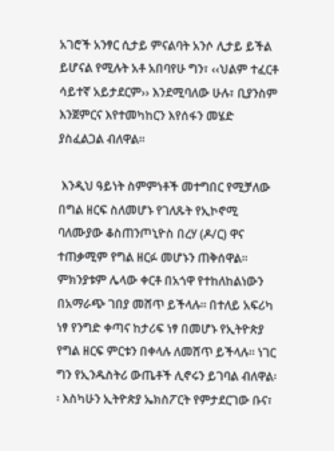አገሮች አንፃር ሲታይ ምናልባት አንሶ ሊታይ ይችል ይሆናል የሚሉት አቶ አበባየሁ ግን፣ ‹‹ህልም ተፈርቶ ሳይተኛ አይታደርም›› እንደሚባለው ሁሉ፣ ቢያንስም እንጀምርና እየተመካከርን እየሰፋን መሄድ ያስፈልጋል ብለዋል፡፡

 እንዲህ ዓይነት ስምምነቶች መተግበር የሚቻለው በግል ዘርፍ ስለመሆኑ የገለጹት የኢኮኖሚ ባለሙያው ቆስጠንጦኒዮስ በረሃ (ዶ/ር) ዋና ተጠቃሚም የግል ዘርፉ መሆኑን ጠቅሰዋል፡፡ ምክንያቱም ሌላው ቀርቶ በአጎዋ የተከለከልነውን በአማራጭ ገበያ መሸጥ ይችላሉ፡፡ በተለይ አፍሪካ ነፃ የንግድ ቀጣና ከታሪፍ ነፃ በመሆኑ የኢትዮጵያ የግል ዘርፍ ምርቱን በቀላሉ ለመሸጥ ይችላሉ፡፡ ነገር ግን የኢንዱስትሪ ውጤቶች ሊኖሩን ይገባል ብለዋል፡፡ እስካሁን ኢትዮጵያ ኤክስፖርት የምታደርገው ቡና፣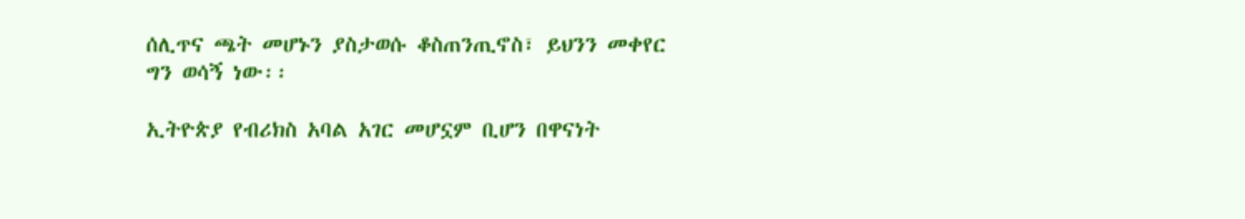ሰሊጥና ጫት መሆኑን ያስታወሱ ቆስጠንጢኖስ፣ ይህንን መቀየር ግን ወሳኝ ነው፡፡

ኢትዮጵያ የብሪክስ አባል አገር መሆኗም ቢሆን በዋናነት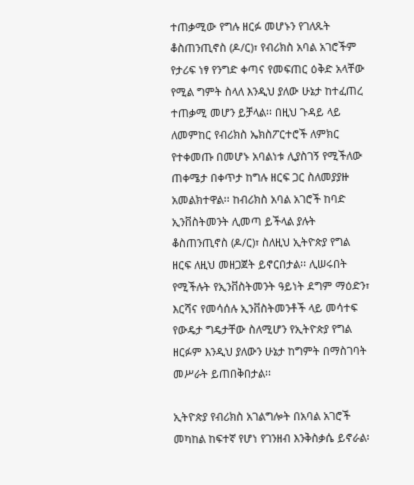ተጠቃሚው የግሉ ዘርፉ መሆኑን የገለጹት ቆስጠንጢኖስ (ዶ/ር)፣ የብሪክስ አባል አገሮችም የታሪፍ ነፃ የንግድ ቀጣና የመፍጠር ዕቅድ አላቸው የሚል ግምት ስላለ እንዲህ ያለው ሁኔታ ከተፈጠረ ተጠቃሚ መሆን ይቻላል፡፡ በዚህ ጉዳይ ላይ ለመምከር የብሪክስ ኤክስፖርተሮች ለምክር የተቀመጡ በመሆኑ አባልነቱ ሊያስገኝ የሚችለው ጠቀሜታ በቀጥታ ከግሉ ዘርፍ ጋር ስለመያያዙ አመልክተዋል፡፡ ከብሪክስ አባል አገሮች ከባድ ኢንቨስትመንት ሊመጣ ይችላል ያሉት ቆስጠንጢኖስ (ዶ/ር)፣ ስለዚህ ኢትዮጵያ የግል ዘርፍ ለዚህ መዘጋጀት ይኖርበታል፡፡ ሊሠሩበት የሚችሉት የኢንቨስትመንት ዓይነት ደግም ማዕድን፣ እርሻና የመሳሰሉ ኢንቨስትመንቶች ላይ መሳተፍ የውዴታ ግዴታቸው ስለሚሆን የኢትዮጵያ የግል ዘርፉም እንዲህ ያለውን ሁኔታ ከግምት በማስገባት መሥራት ይጠበቅበታል፡፡

ኢትዮጵያ የብሪክስ አገልግሎት በአባል አገሮች መካከል ከፍተኛ የሆነ የገንዘብ እንቅስቃሴ ይኖራል፡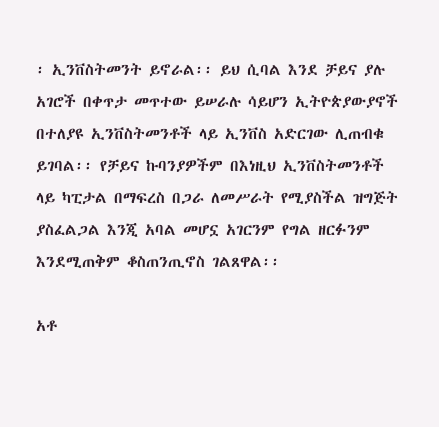፡ ኢንቨስትመንት ይኖራል፡፡ ይህ ሲባል እንደ ቻይና ያሉ አገሮች በቀጥታ መጥተው ይሠራሉ ሳይሆን ኢትዮጵያውያኖች በተለያዩ ኢንቨስትመንቶች ላይ ኢንቨስ አድርገው ሊጠብቁ ይገባል፡፡ የቻይና ኩባንያዎችም በእነዚህ ኢንቨስትመንቶች ላይ ካፒታል በማፍረስ በጋራ ለመሥራት የሚያስችል ዝግጅት ያስፈልጋል እንጂ አባል መሆኗ አገርንም የግል ዘርፉንም እንደሚጠቅም ቆስጠንጢኖስ ገልጸዋል፡፡

አቶ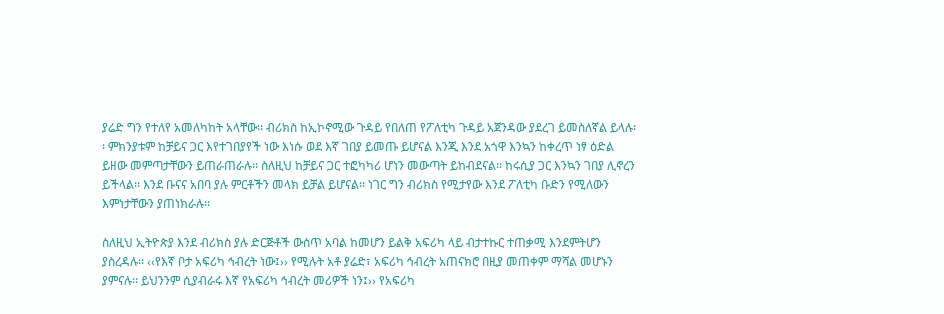ያሬድ ግን የተለየ አመለካከት አላቸው፡፡ ብሪክስ ከኢኮኖሚው ጉዳይ የበለጠ የፖለቲካ ጉዳይ አጀንዳው ያደረገ ይመስለኛል ይላሉ፡፡ ምክንያቱም ከቻይና ጋር እየተገበያየች ነው እነሱ ወደ እኛ ገበያ ይመጡ ይሆናል እንጂ እንደ አጎዋ እንኳን ከቀረጥ ነፃ ዕድል ይዘው መምጣታቸውን ይጠራጠራሉ፡፡ ስለዚህ ከቻይና ጋር ተፎካካሪ ሆነን መውጣት ይከብደናል፡፡ ከሩሲያ ጋር እንኳን ገበያ ሊኖረን ይችላል፡፡ እንደ ቡናና አበባ ያሉ ምርቶችን መላክ ይቻል ይሆናል፡፡ ነገር ግን ብሪክስ የሚታየው እንደ ፖለቲካ ቡድን የሚለውን እምነታቸውን ያጠነክራሉ፡፡

ስለዚህ ኢትዮጵያ እንደ ብሪክስ ያሉ ድርጅቶች ውስጥ አባል ከመሆን ይልቅ አፍሪካ ላይ ብታተኩር ተጠቃሚ እንደምትሆን ያስረዳሉ፡፡ ‹‹የእኛ ቦታ አፍሪካ ኅብረት ነው፤›› የሚሉት አቶ ያሬድ፣ አፍሪካ ኅብረት አጠናክሮ በዚያ መጠቀም ማሻል መሆኑን ያምናሉ፡፡ ይህንንም ሲያብራሩ እኛ የአፍሪካ ኅብረት መሪዎች ነን፤›› የአፍሪካ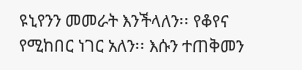ዩኒየንን መመራት እንችላለን፡፡ የቆየና የሚከበር ነገር አለን፡፡ እሱን ተጠቅመን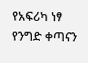የአፍሪካ ነፃ የንግድ ቀጣናን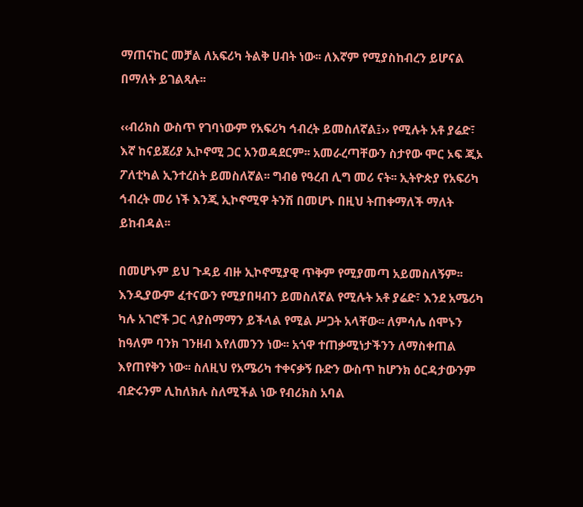ማጠናከር መቻል ለአፍሪካ ትልቅ ሀብት ነው፡፡ ለእኛም የሚያስከብረን ይሆናል በማለት ይገልጻሉ፡፡

‹‹ብሪክስ ውስጥ የገባነውም የአፍሪካ ኅብረት ይመስለኛል፤›› የሚሉት አቶ ያሬድ፣ እኛ ከናይጀሪያ ኢኮኖሚ ጋር አንወዳደርም፡፡ አመራረጣቸውን ስታየው ሞር ኦፍ ጂኦ ፖለቲካል ኢንተረስት ይመስለኛል፡፡ ግብፅ የዓረብ ሊግ መሪ ናት፡፡ ኢትዮጵያ የአፍሪካ ኅብረት መሪ ነች እንጂ ኢኮኖሚዋ ትንሽ በመሆኑ በዚህ ትጠቀማለች ማለት ይከብዳል፡፡

በመሆኑም ይህ ጉዳይ ብዙ ኢኮኖሚያዊ ጥቅም የሚያመጣ አይመስለኝም፡፡ እንዲያውም ፈተናውን የሚያበዛብን ይመስለኛል የሚሉት አቶ ያሬድ፣ እንደ አሜሪካ ካሉ አገሮች ጋር ላያስማማን ይችላል የሚል ሥጋት አላቸው፡፡ ለምሳሌ ሰሞኑን ከዓለም ባንክ ገንዘብ እየለመንን ነው፡፡ አጎዋ ተጠቃሚነታችንን ለማስቀጠል እየጠየቅን ነው፡፡ ስለዚህ የአሜሪካ ተቀናቃኝ ቡድን ውስጥ ከሆንክ ዕርዳታውንም ብድሩንም ሊከለክሉ ስለሚችል ነው የብሪክስ አባል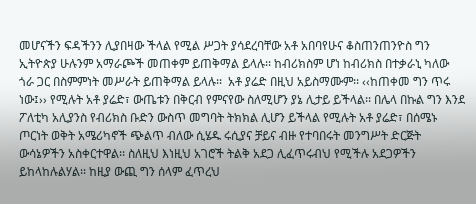መሆናችን ፍዳችንን ሊያበዛው ችላል የሚል ሥጋት ያሳደረባቸው አቶ አበባየሁና ቆስጠንጠንዮስ ግን ኢትዮጵያ ሁሉንም አማራጮች መጠቀም ይጠቅማል ይላሉ፡፡ ከብሪክስም ሆነ ከብሪክስ በተቃራኒ ካለው ጎራ ጋር በስምምነት መሥራት ይጠቅማል ይላሉ፡፡  አቶ ያሬድ በዚህ አይስማሙም፡፡ ‹‹ከጠቀመ ግን ጥሩ ነው፤›› የሚሉት አቶ ያሬድ፣ ውጤቱን በቅርብ የምናየው ስለሚሆን ያኔ ሊታይ ይችላል፡፡ በሌላ በኩል ግን እንደ ፖለቲካ አሊያንስ የብሪክስ ቡድን ውስጥ መግባት ትክክል ሊሆን ይችላል የሚሉት አቶ ያሬድ፣ በሰሜኑ ጦርነት ወቅት አሜሪካኖች ጭልጥ ብለው ሲሄዱ ሩሲያና ቻይና ብዙ የተባበሩት መንግሥት ድርጅት ውሳኔዎችን አስቀርተዋል፡፡ ስለዚህ እነዚህ አገሮች ትልቅ አደጋ ሊፈጥሩብህ የሚችሉ አደጋዎችን ይከላከሉልሃል፡፡ ከዚያ ውጪ ግን ሰላም ፈጥረህ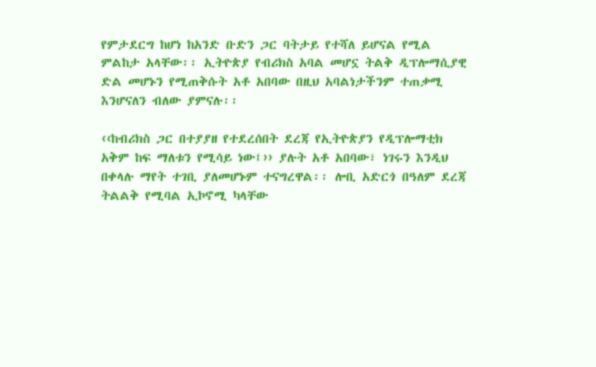የምታደርግ ከሆነ ከአንድ ቡድን ጋር ባትታይ የተሻለ ይሆናል የሚል ምልከታ አላቸው፡፡ ኢትዮጵያ የብሪክስ አባል መሆኗ ትልቅ ዲፕሎማሲያዊ ድል መሆኑን የሚጠቅሱት አቶ አበባው በዚህ አባልነታችንም ተጠቃሚ እንሆናለን ብለው ያምናሉ፡፡

‹‹ከብሪክስ ጋር በተያያዘ የተደረሰበት ደረጃ የኢትዮጵያን የዲፕሎማቲክ አቅም ከፍ ማለቱን የሚሳይ ነው፤›› ያሉት አቶ አበባው፣ ነገሩን እንዲህ በቀላሉ ማየት ተገቢ ያለመሆኑም ተናግረዋል፡፡ ሎቢ አድርጎ በዓለም ደረጃ ትልልቅ የሚባል ኢኮኖሚ ካላቸው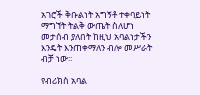አገሮች ቅቡልነት አግኝቶ ተቀባይነት ማግኘት ትልቅ ውጤት ስለሆነ መታሰብ ያለበት ከዚህ አባልነታችን እንዴት እንጠቀማለን ብሎ መሥራት ብቻ ነው፡፡

የብሪክስ አባል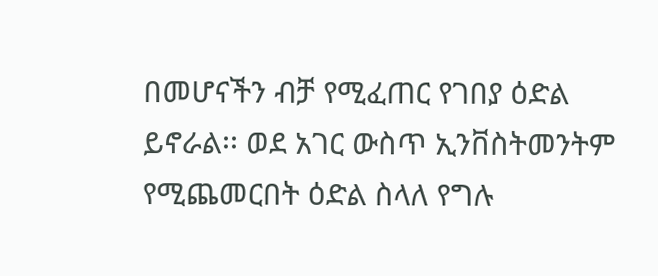በመሆናችን ብቻ የሚፈጠር የገበያ ዕድል ይኖራል፡፡ ወደ አገር ውስጥ ኢንቨስትመንትም የሚጨመርበት ዕድል ስላለ የግሉ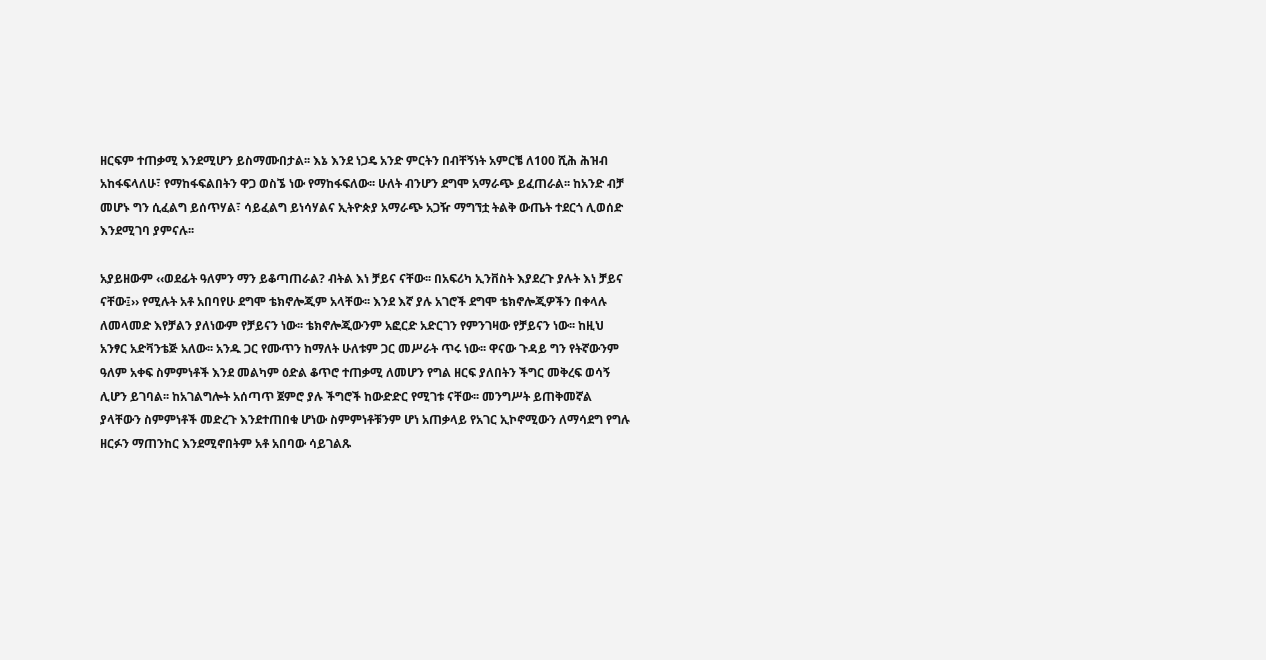ዘርፍም ተጠቃሚ እንደሚሆን ይስማሙበታል፡፡ እኔ እንደ ነጋዴ አንድ ምርትን በብቸኝነት አምርቼ ለ100 ሺሕ ሕዝብ አከፋፍላለሁ፣ የማከፋፍልበትን ዋጋ ወስኜ ነው የማከፋፍለው፡፡ ሁለት ብንሆን ደግሞ አማራጭ ይፈጠራል፡፡ ከአንድ ብቻ መሆኑ ግን ሲፈልግ ይሰጥሃል፣ ሳይፈልግ ይነሳሃልና ኢትዮጵያ አማራጭ አጋዥ ማግኘቷ ትልቅ ውጤት ተደርጎ ሊወሰድ እንደሚገባ ያምናሉ፡፡

አያይዘውም ‹‹ወደፊት ዓለምን ማን ይቆጣጠራል? ብትል እነ ቻይና ናቸው፡፡ በአፍሪካ ኢንቨስት እያደረጉ ያሉት እነ ቻይና ናቸው፤›› የሚሉት አቶ አበባየሁ ደግሞ ቴክኖሎጂም አላቸው፡፡ እንደ እኛ ያሉ አገሮች ደግሞ ቴክኖሎጂዎችን በቀላሉ ለመላመድ እየቻልን ያለነውም የቻይናን ነው፡፡ ቴክኖሎጂውንም አፎርድ አድርገን የምንገዛው የቻይናን ነው፡፡ ከዚህ አንፃር አድቫንቴጅ አለው፡፡ አንዱ ጋር የሙጥን ከማለት ሁለቱም ጋር መሥራት ጥሩ ነው፡፡ ዋናው ጉዳይ ግን የትኛውንም ዓለም አቀፍ ስምምነቶች እንደ መልካም ዕድል ቆጥሮ ተጠቃሚ ለመሆን የግል ዘርፍ ያለበትን ችግር መቅረፍ ወሳኝ ሊሆን ይገባል፡፡ ከአገልግሎት አሰጣጥ ጀምሮ ያሉ ችግሮች ከውድድር የሚገቱ ናቸው፡፡ መንግሥት ይጠቅመኛል ያላቸውን ስምምነቶች መድረጉ እንደተጠበቁ ሆነው ስምምነቶቹንም ሆነ አጠቃላይ የአገር ኢኮኖሚውን ለማሳደግ የግሉ  ዘርፉን ማጠንከር እንደሚኖበትም አቶ አበባው ሳይገልጹ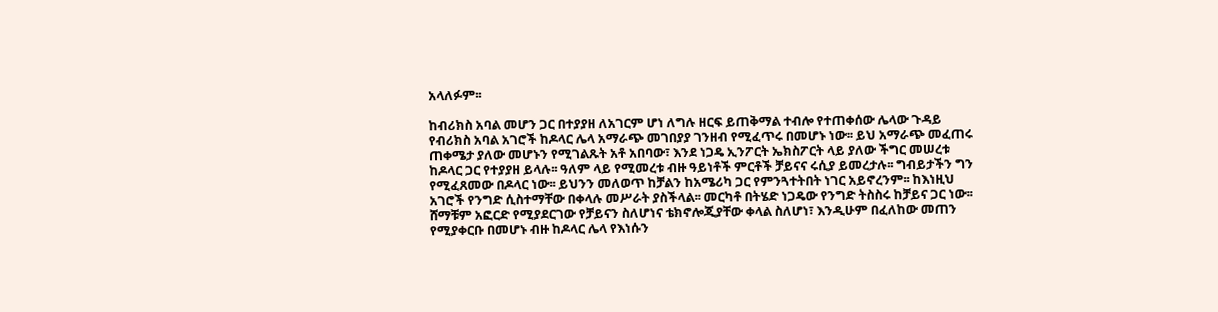አላለፉም፡፡

ከብሪክስ አባል መሆን ጋር በተያያዘ ለአገርም ሆነ ለግሉ ዘርፍ ይጠቅማል ተብሎ የተጠቀሰው ሌላው ጉዳይ የብሪክስ አባል አገሮች ከዶላር ሌላ አማራጭ መገበያያ ገንዘብ የሚፈጥሩ በመሆኑ ነው፡፡ ይህ አማራጭ መፈጠሩ ጠቀሜታ ያለው መሆኑን የሚገልጹት አቶ አበባው፣ እንደ ነጋዴ ኢንፖርት ኤክስፖርት ላይ ያለው ችግር መሠረቱ ከዶላር ጋር የተያያዘ ይላሉ፡፡ ዓለም ላይ የሚመረቱ ብዙ ዓይነቶች ምርቶች ቻይናና ሩሲያ ይመረታሉ፡፡ ግብይታችን ግን የሚፈጸመው በዶላር ነው፡፡ ይህንን መለወጥ ከቻልን ከአሜሪካ ጋር የምንጓተትበት ነገር አይኖረንም፡፡ ከእነዚህ አገሮች የንግድ ሲስተማቸው በቀላሉ መሥራት ያስችላል፡፡ መርካቶ በትሄድ ነጋዴው የንግድ ትስስሩ ከቻይና ጋር ነው፡፡ ሸማቹም አፎርድ የሚያደርገው የቻይናን ስለሆነና ቴክኖሎጂያቸው ቀላል ስለሆነ፣ እንዲሁም በፈለከው መጠን የሚያቀርቡ በመሆኑ ብዙ ከዶላር ሌላ የእነሱን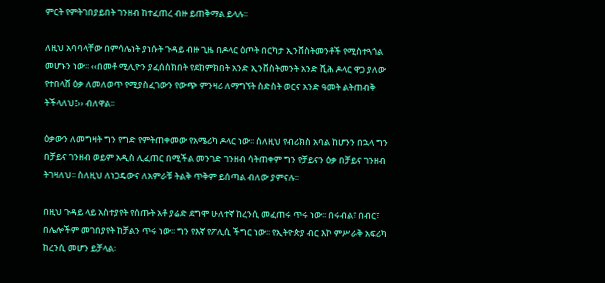ምርት የምትገበያይበት ገንዘብ ከተፈጠረ ብዙ ይጠቅማል ይላሉ፡፡

ለዚህ አባባላቸው በምሳሌነት ያነሱት ጉዳይ ብዙ ጊዜ በዶላር ዕጦት በርካታ ኢንቨስትመንቶች የሚስተጓጎል መሆኑን ነው፡፡ ‹‹በመቶ ሚሊዮን ያፈሰስክበት የደከምክበት አንድ ኢንቨስትመንት አንድ ሺሕ ዶላር ዋጋ ያለው የተበላሸ ዕቃ ለመለወጥ የሚያስፈገውን የውጭ ምንዛሪ ለማግኘት ስድስት ወርና አንድ ዓመት ልትጠብቅ ትችላለህ፤›› ብለዋል፡፡

ዕቃውን ለመግዛት ግን የግድ የምትጠቀመው የአሜሪካ ዶላር ነው፡፡ ስለዚህ የብሪክስ አባል ከሆንን በኋላ ግን በቻይና ገንዘብ ወይም አዲስ ሊፈጠር በሚችል መንገድ ገንዘብ ሳትጠቀም ግን የቻይናን ዕቃ በቻይና ገንዘብ ትገዛለህ፡፡ ስለዚህ ለነጋዴውና ለአምራቹ ትልቅ ጥቅም ይሰጣል ብለው ያምናሉ፡፡

በዚህ ጉዳይ ላይ አስተያየት የሰጡት አቶ ያሬድ ደግሞ ሁለተኛ ከረንሲ መፈጠሩ ጥሩ ነው፡፡ በሩብል፣ በብር፣ በሌሎችም መገበያየት ከቻልን ጥሩ ነው፡፡ ግን የእኛ የፖሊሲ ችግር ነው፡፡ የኢትዮጵያ ብር እኮ ምሥራቅ አፍሪካ ከረንሲ መሆን ይቻላል፡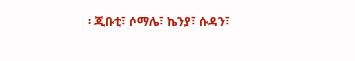፡ ጂቡቲ፣ ሶማሌ፣ ኬንያ፣ ሱዳን፣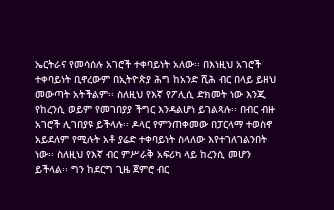ኤርትራና የመሳሰሉ አገሮች ተቀባይነት አለው፡፡ በእነዚህ አገሮች ተቀባይነት ቢኖረውም በኢትዮጵያ ሕግ ከአንድ ሺሕ ብር በላይ ይዘህ መውጣት አትችልም፡፡ ስለዚህ የእኛ የፖሊሲ ድክመት ነው እንጂ የከረንሲ ወይም የመገበያያ ችግር እንዳልሆነ ይገልጻሉ፡፡ በብር ብዙ አገሮች ሊገበያዩ ይችላሉ፡፡ ዶላር የምንጠቀመው በፓርላማ ተወስኖ አይደለም የሚሉት አቶ ያሬድ ተቀባይነት ስላለው እየተገለገልንበት ነው፡፡ ስለዚህ የእኛ ብር ምሥራቅ አፍሪካ ላይ ከረንሲ መሆን ይችላል፡፡ ግን ከደርግ ጊዜ ጀምሮ ብር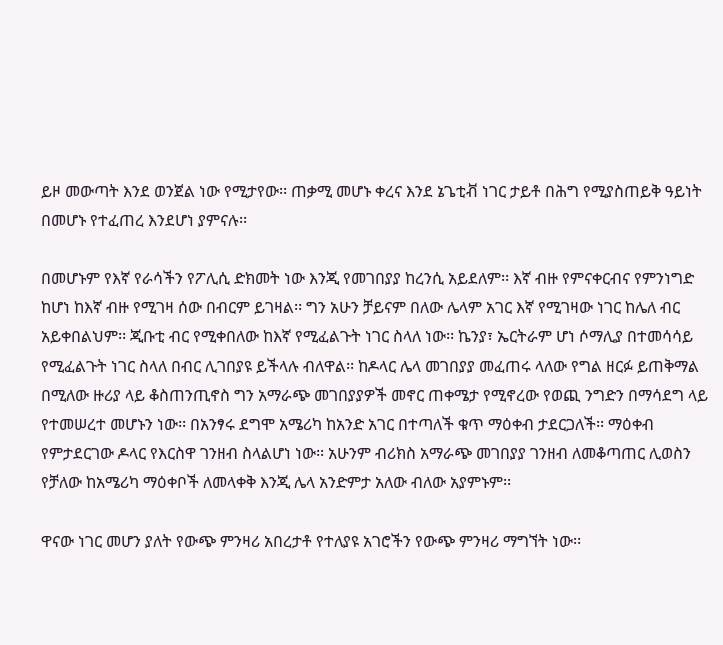ይዞ መውጣት እንደ ወንጀል ነው የሚታየው፡፡ ጠቃሚ መሆኑ ቀረና እንደ ኔጌቲቭ ነገር ታይቶ በሕግ የሚያስጠይቅ ዓይነት በመሆኑ የተፈጠረ እንደሆነ ያምናሉ፡፡

በመሆኑም የእኛ የራሳችን የፖሊሲ ድክመት ነው እንጂ የመገበያያ ከረንሲ አይደለም፡፡ እኛ ብዙ የምናቀርብና የምንነግድ ከሆነ ከእኛ ብዙ የሚገዛ ሰው በብርም ይገዛል፡፡ ግን አሁን ቻይናም በለው ሌላም አገር እኛ የሚገዛው ነገር ከሌለ ብር አይቀበልህም፡፡ ጂቡቲ ብር የሚቀበለው ከእኛ የሚፈልጉት ነገር ስላለ ነው፡፡ ኬንያ፣ ኤርትራም ሆነ ሶማሊያ በተመሳሳይ የሚፈልጉት ነገር ስላለ በብር ሊገበያዩ ይችላሉ ብለዋል፡፡ ከዶላር ሌላ መገበያያ መፈጠሩ ላለው የግል ዘርፉ ይጠቅማል በሚለው ዙሪያ ላይ ቆስጠንጢኖስ ግን አማራጭ መገበያያዎች መኖር ጠቀሜታ የሚኖረው የወጪ ንግድን በማሳደግ ላይ የተመሠረተ መሆኑን ነው፡፡ በአንፃሩ ደግሞ አሜሪካ ከአንድ አገር በተጣለች ቁጥ ማዕቀብ ታደርጋለች፡፡ ማዕቀብ የምታደርገው ዶላር የእርስዋ ገንዘብ ስላልሆነ ነው፡፡ አሁንም ብሪክስ አማራጭ መገበያያ ገንዘብ ለመቆጣጠር ሊወስን የቻለው ከአሜሪካ ማዕቀቦች ለመላቀቅ እንጂ ሌላ አንድምታ አለው ብለው አያምኑም፡፡

ዋናው ነገር መሆን ያለት የውጭ ምንዛሪ አበረታቶ የተለያዩ አገሮችን የውጭ ምንዛሪ ማግኘት ነው፡፡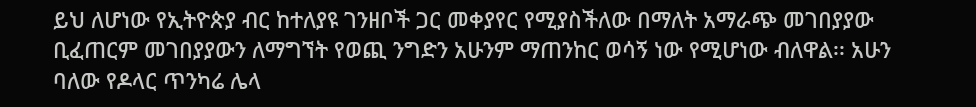ይህ ለሆነው የኢትዮጵያ ብር ከተለያዩ ገንዘቦች ጋር መቀያየር የሚያስችለው በማለት አማራጭ መገበያያው ቢፈጠርም መገበያያውን ለማግኘት የወጪ ንግድን አሁንም ማጠንከር ወሳኝ ነው የሚሆነው ብለዋል፡፡ አሁን ባለው የዶላር ጥንካሬ ሌላ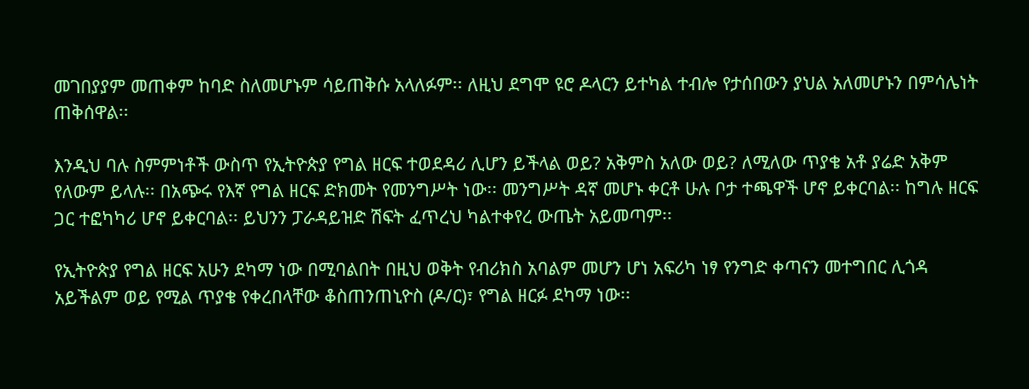መገበያያም መጠቀም ከባድ ስለመሆኑም ሳይጠቅሱ አላለፉም፡፡ ለዚህ ደግሞ ዩሮ ዶላርን ይተካል ተብሎ የታሰበውን ያህል አለመሆኑን በምሳሌነት ጠቅሰዋል፡፡

እንዲህ ባሉ ስምምነቶች ውስጥ የኢትዮጵያ የግል ዘርፍ ተወደዳሪ ሊሆን ይችላል ወይ? አቅምስ አለው ወይ? ለሚለው ጥያቄ አቶ ያሬድ አቅም የለውም ይላሉ፡፡ በአጭሩ የእኛ የግል ዘርፍ ድክመት የመንግሥት ነው፡፡ መንግሥት ዳኛ መሆኑ ቀርቶ ሁሉ ቦታ ተጫዋች ሆኖ ይቀርባል፡፡ ከግሉ ዘርፍ ጋር ተፎካካሪ ሆኖ ይቀርባል፡፡ ይህንን ፓራዳይዝድ ሽፍት ፈጥረህ ካልተቀየረ ውጤት አይመጣም፡፡

የኢትዮጵያ የግል ዘርፍ አሁን ደካማ ነው በሚባልበት በዚህ ወቅት የብሪክስ አባልም መሆን ሆነ አፍሪካ ነፃ የንግድ ቀጣናን መተግበር ሊጎዳ አይችልም ወይ የሚል ጥያቄ የቀረበላቸው ቆስጠንጠኒዮስ (ዶ/ር)፣ የግል ዘርፉ ደካማ ነው፡፡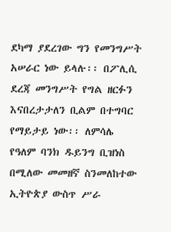ደካማ ያደረገው ግን የመንግሥት አሠራር ነው ይላሉ፡፡ በፖሊሲ ደረጃ መንግሥት የግል ዘርፉን እናበረታታለን ቢልም በተግባር የማይታይ ነው፡፡ ለምሳሌ የዓለም ባንክ ዱይንግ ቢዝነስ በሚለው መመዘኛ ስንመለከተው ኢትዮጵያ ውስጥ ሥራ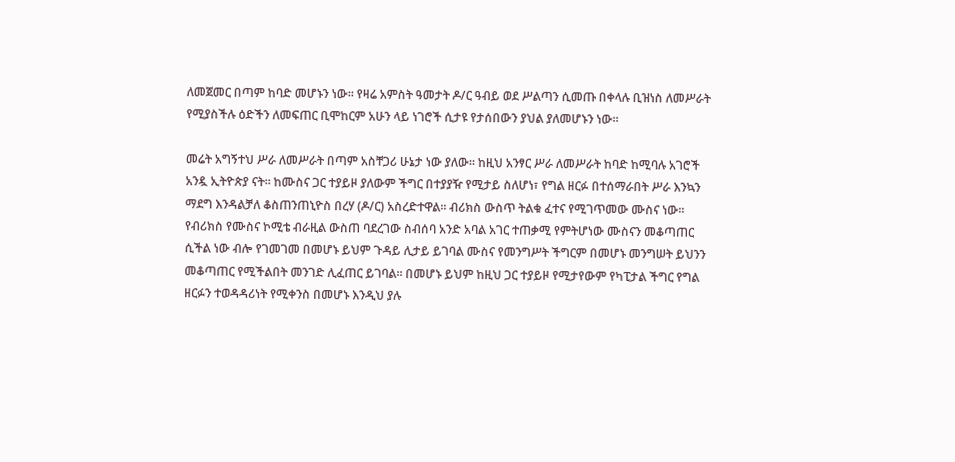ለመጀመር በጣም ከባድ መሆኑን ነው፡፡ የዛሬ አምስት ዓመታት ዶ/ር ዓብይ ወደ ሥልጣን ሲመጡ በቀላሉ ቢዝነስ ለመሥራት የሚያስችሉ ዕድችን ለመፍጠር ቢሞከርም አሁን ላይ ነገሮች ሲታዩ የታሰበውን ያህል ያለመሆኑን ነው፡፡

መሬት አግኝተህ ሥራ ለመሥራት በጣም አስቸጋሪ ሁኔታ ነው ያለው፡፡ ከዚህ አንፃር ሥራ ለመሥራት ከባድ ከሚባሉ አገሮች አንዷ ኢትዮጵያ ናት፡፡ ከሙስና ጋር ተያይዞ ያለውም ችግር በተያያዥ የሚታይ ስለሆነ፣ የግል ዘርፉ በተሰማራበት ሥራ እንኳን ማደግ እንዳልቻለ ቆስጠንጠኒዮስ በረሃ (ዶ/ር) አስረድተዋል፡፡ ብሪክስ ውስጥ ትልቁ ፈተና የሚገጥመው ሙስና ነው፡፡ የብሪክስ የሙስና ኮሚቴ ብራዚል ውስጠ ባደረገው ስብሰባ አንድ አባል አገር ተጠቃሚ የምትሆነው ሙስናን መቆጣጠር ሲችል ነው ብሎ የገመገመ በመሆኑ ይህም ጉዳይ ሊታይ ይገባል ሙስና የመንግሥት ችግርም በመሆኑ መንግሠት ይህንን መቆጣጠር የሚችልበት መንገድ ሊፈጠር ይገባል፡፡ በመሆኑ ይህም ከዚህ ጋር ተያይዞ የሚታየውም የካፒታል ችግር የግል ዘርፉን ተወዳዳሪነት የሚቀንስ በመሆኑ እንዲህ ያሉ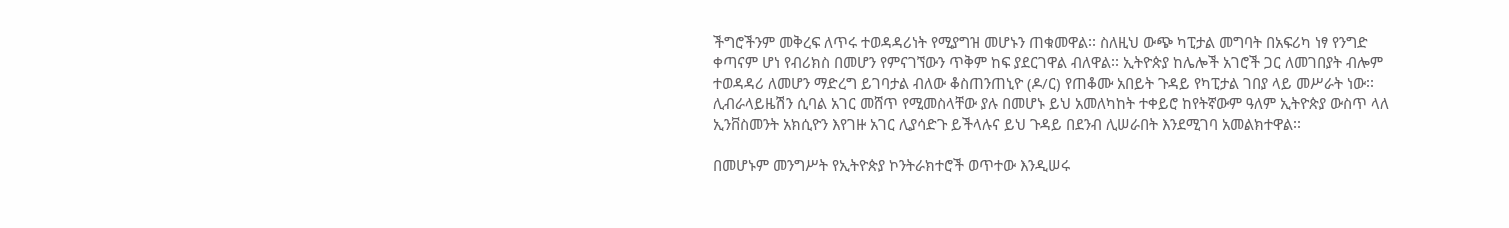ችግሮችንም መቅረፍ ለጥሩ ተወዳዳሪነት የሚያግዝ መሆኑን ጠቁመዋል፡፡ ስለዚህ ውጭ ካፒታል መግባት በአፍሪካ ነፃ የንግድ ቀጣናም ሆነ የብሪክስ በመሆን የምናገኘውን ጥቅም ከፍ ያደርገዋል ብለዋል፡፡ ኢትዮጵያ ከሌሎች አገሮች ጋር ለመገበያት ብሎም ተወዳዳሪ ለመሆን ማድረግ ይገባታል ብለው ቆስጠንጠኒዮ (ዶ/ር) የጠቆሙ አበይት ጉዳይ የካፒታል ገበያ ላይ መሥራት ነው፡፡ ሊብራላይዜሽን ሲባል አገር መሸጥ የሚመስላቸው ያሉ በመሆኑ ይህ አመለካከት ተቀይሮ ከየትኛውም ዓለም ኢትዮጵያ ውስጥ ላለ ኢንቨስመንት አክሲዮን እየገዙ አገር ሊያሳድጉ ይችላሉና ይህ ጉዳይ በደንብ ሊሠራበት እንደሚገባ አመልክተዋል፡፡

በመሆኑም መንግሥት የኢትዮጵያ ኮንትራክተሮች ወጥተው እንዲሠሩ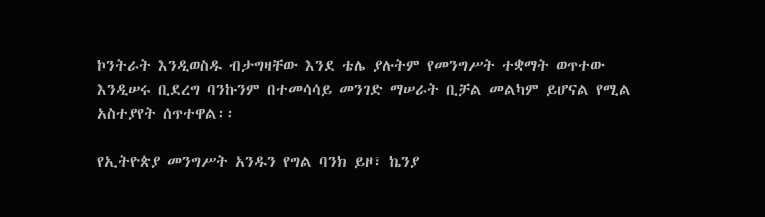ኮንትራት እንዲወስዱ ብታግዛቸው እንደ ቴሌ ያሉትም የመንግሥት ተቋማት ወጥተው እንዲሠሩ ቢደረግ ባንኩንም በተመሳሳይ መንገድ ማሠራት ቢቻል መልካም ይሆናል የሚል አስተያየት ሰጥተዋል፡፡

የኢትዮጵያ መንግሥት አንዱን የግል ባንክ ይዞ፣ ኬንያ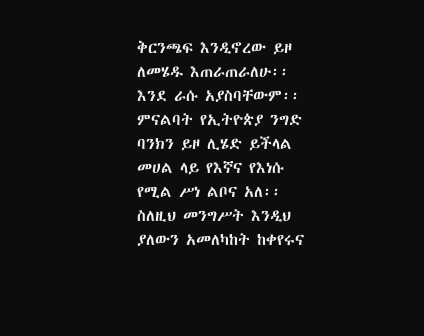ቅርንጫፍ እንዲኖረው ይዞ ለመሄዱ እጠራጠራለሁ፡፡ እንደ ራሱ አያስባቸውም፡፡ ምናልባት የኢትዮጵያ ንግድ ባንክን ይዞ ሊሄድ ይችላል መሀል ላይ የእኛና የእነሱ የሚል ሥነ ልቦና አለ፡፡ ስለዚህ መንግሥት እንዲህ ያለውን አመለካከት ከቀየሩና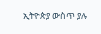ኢትዮጵያ ውስጥ ያሉ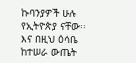ኩባንያዎች ሁሉ የኢትዮጵያ ናቸው፡፡ እና በዚህ ዕሳቤ ከተሠራ ውጤት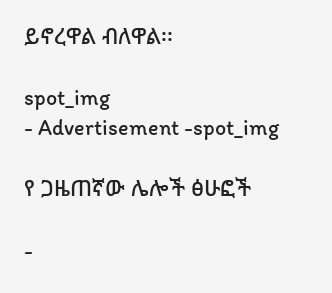ይኖረዋል ብለዋል፡፡

spot_img
- Advertisement -spot_img

የ ጋዜጠኛው ሌሎች ፅሁፎች

-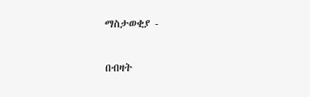ማስታወቂያ -

በብዛት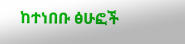ከተነበቡ ፅሁፎች